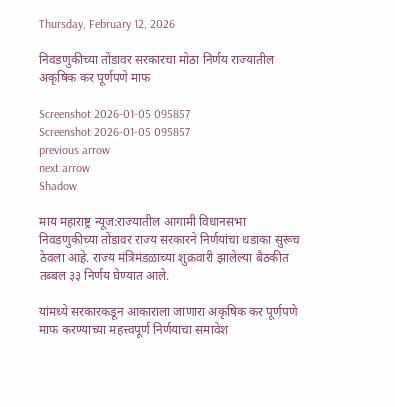Thursday, February 12, 2026

निवडणुकीच्या तोंडावर सरकारचा मोठा निर्णय राज्यातील अकृषिक कर पूर्णपणे माफ

Screenshot 2026-01-05 095857
Screenshot 2026-01-05 095857
previous arrow
next arrow
Shadow

माय महाराष्ट्र न्यूज:राज्यातील आगामी विधानसभा निवडणुकीच्या तोंडावर राज्य सरकारने निर्णयांचा धडाका सुरूच ठेवला आहे. राज्य मंत्रिमंडळाच्या शुक्रवारी झालेल्या बैठकीत तब्बल ३३ निर्णय घेण्यात आले.

यांमध्ये सरकारकडून आकाराला जाणारा अकृषिक कर पूर्णपणे माफ करण्याच्या महत्त्वपूर्ण निर्णयाचा समावेश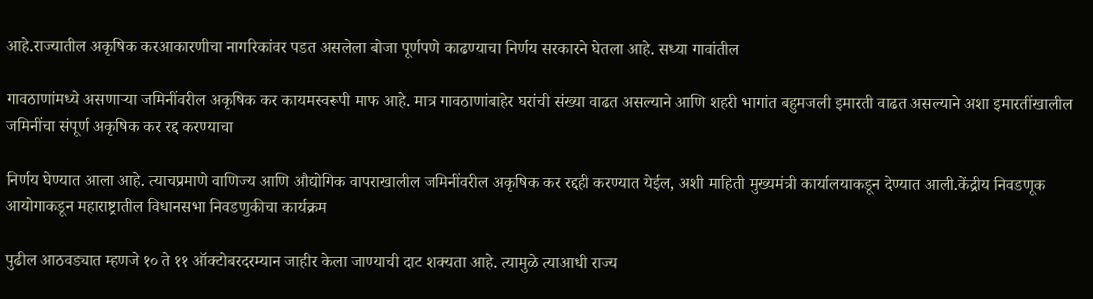आहे.राज्यातील अकृषिक करआकारणीचा नागरिकांवर पडत असलेला बोजा पूर्णपणे काढण्याचा निर्णय सरकारने घेतला आहे. सध्या गावांतील

गावठाणांमध्ये असणाऱ्या जमिनींवरील अकृषिक कर कायमस्वरूपी माफ आहे. मात्र गावठाणांबाहेर घरांची संख्या वाढत असल्याने आणि शहरी भागांत बहुमजली इमारती वाढत असल्याने अशा इमारतींखालील जमिनींचा संपूर्ण अकृषिक कर रद्द करण्याचा

निर्णय घेण्यात आला आहे. त्याचप्रमाणे वाणिज्य आणि औद्योगिक वापराखालील जमिनींवरील अकृषिक कर रद्दही करण्यात येईल, अशी माहिती मुख्यमंत्री कार्यालयाकडून देण्यात आली.केंद्रीय निवडणूक आयोगाकडून महाराष्ट्रातील विधानसभा निवडणुकीचा कार्यक्रम

पुढील आठवड्यात म्हणजे १० ते ११ ऑक्टोबरदरम्यान जाहीर केला जाण्याची दाट शक्यता आहे. त्यामुळे त्याआधी राज्य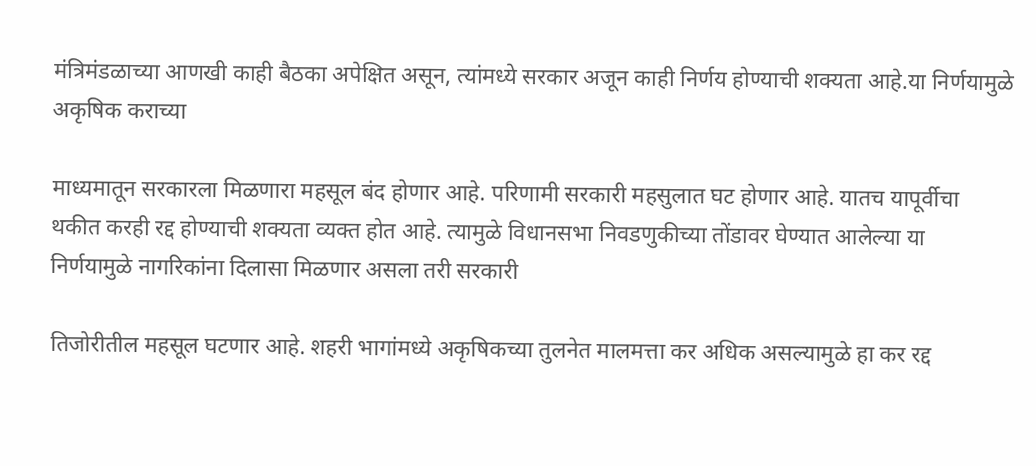मंत्रिमंडळाच्या आणखी काही बैठका अपेक्षित असून, त्यांमध्ये सरकार अजून काही निर्णय होण्याची शक्यता आहे.या निर्णयामुळे अकृषिक कराच्या

माध्यमातून सरकारला मिळणारा महसूल बंद होणार आहे. परिणामी सरकारी महसुलात घट होणार आहे. यातच यापूर्वीचा थकीत करही रद्द होण्याची शक्यता व्यक्त होत आहे. त्यामुळे विधानसभा निवडणुकीच्या तोंडावर घेण्यात आलेल्या या निर्णयामुळे नागरिकांना दिलासा मिळणार असला तरी सरकारी

तिजोरीतील महसूल घटणार आहे. शहरी भागांमध्ये अकृषिकच्या तुलनेत मालमत्ता कर अधिक असल्यामुळे हा कर रद्द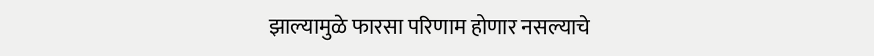झाल्यामुळे फारसा परिणाम होणार नसल्याचे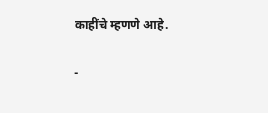काहींचे म्हणणे आहे.

-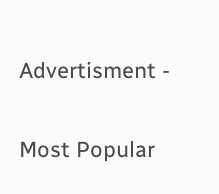Advertisment -

Most Popular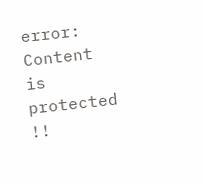error: Content is protected !!